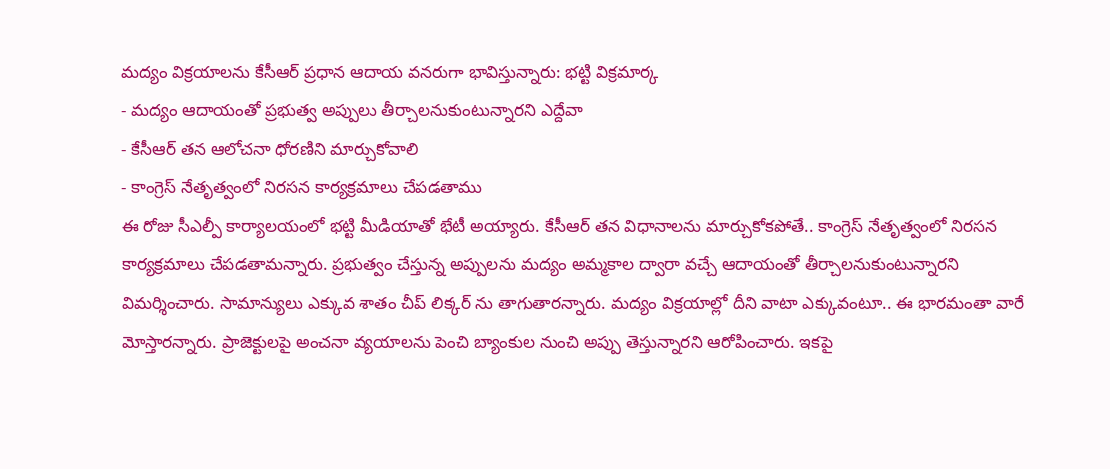మద్యం విక్రయాలను కేసీఆర్ ప్రధాన ఆదాయ వనరుగా భావిస్తున్నారు: భట్టి విక్రమార్క
- మద్యం ఆదాయంతో ప్రభుత్వ అప్పులు తీర్చాలనుకుంటున్నారని ఎద్దేవా
- కేసీఆర్ తన ఆలోచనా ధోరణిని మార్చుకోవాలి
- కాంగ్రెస్ నేతృత్వంలో నిరసన కార్యక్రమాలు చేపడతాము
ఈ రోజు సీఎల్పీ కార్యాలయంలో భట్టి మీడియాతో భేటీ అయ్యారు. కేసీఆర్ తన విధానాలను మార్చుకోకపోతే.. కాంగ్రెస్ నేతృత్వంలో నిరసన కార్యక్రమాలు చేపడతామన్నారు. ప్రభుత్వం చేస్తున్న అప్పులను మద్యం అమ్మకాల ద్వారా వచ్చే ఆదాయంతో తీర్చాలనుకుంటున్నారని విమర్శించారు. సామాన్యులు ఎక్కువ శాతం చీప్ లిక్కర్ ను తాగుతారన్నారు. మద్యం విక్రయాల్లో దీని వాటా ఎక్కువంటూ.. ఈ భారమంతా వారే మోస్తారన్నారు. ప్రాజెక్టులపై అంచనా వ్యయాలను పెంచి బ్యాంకుల నుంచి అప్పు తెస్తున్నారని ఆరోపించారు. ఇకపై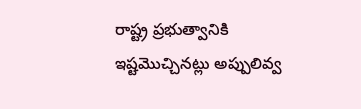రాష్ట్ర ప్రభుత్వానికి ఇష్టమొచ్చినట్లు అప్పులివ్వ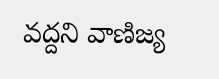వద్దని వాణిజ్య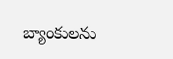బ్యాంకులను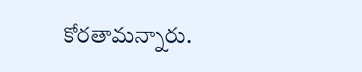కోరతామన్నారు.